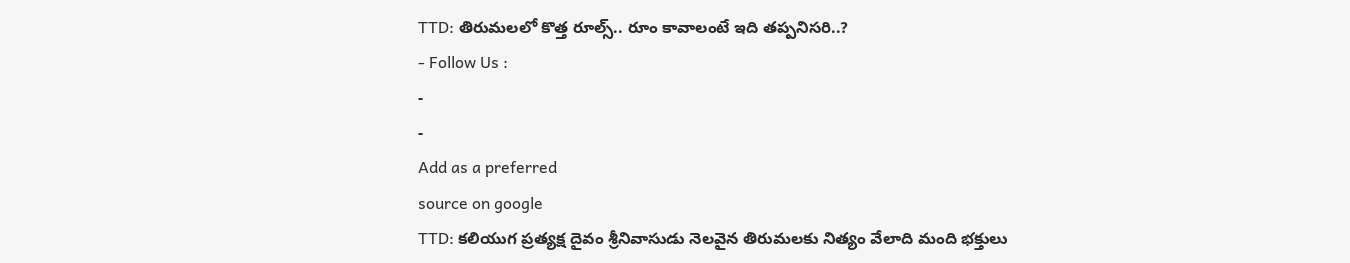TTD: తిరుమలలో కొత్త రూల్స్.. రూం కావాలంటే ఇది తప్పనిసరి..?
- Follow Us :
-
-
Add as a preferred
source on google
TTD: కలియుగ ప్రత్యక్ష దైవం శ్రీనివాసుడు నెలవైన తిరుమలకు నిత్యం వేలాది మంది భక్తులు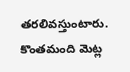తరలివస్తుంటారు. కొంతమంది మెట్ల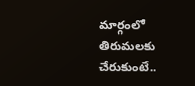మార్గంలో తిరుమలకు చేరుకుంటే..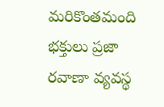మరికొంతమంది భక్తులు ప్రజా రవాణా వ్యవస్థ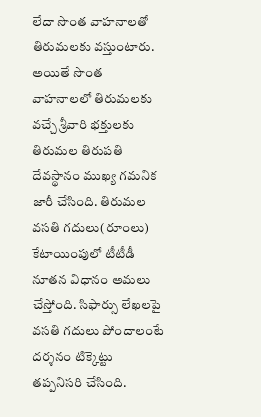లేదా సొంత వాహనాలతో తిరుమలకు వస్తుంటారు. అయితే సొంత వాహనాలలో తిరుమలకు వచ్చే శ్రీవారి భక్తులకు తిరుమల తిరుపతి దేవస్థానం ముఖ్య గమనిక జారీ చేసింది. తిరుమల వసతి గదులు(రూంలు) కేటాయింపులో టీటీడీ నూతన విధానం అమలు చేస్తోంది. సిఫార్సు లేఖలపై వసతి గదులు పోందాలంటే దర్శనం టిక్కెట్టు తప్పనిసరి చేసింది.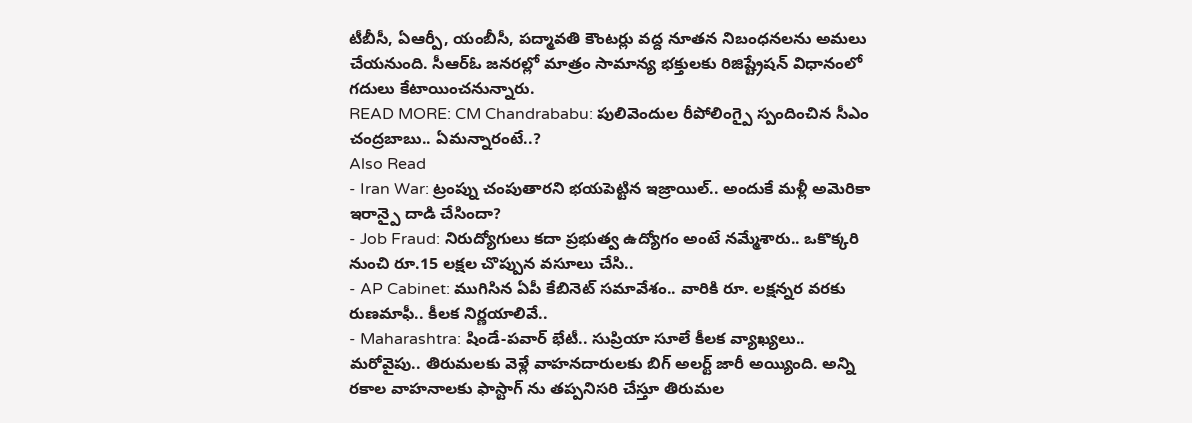టీబీసీ, ఏఆర్పీ, యంబీసీ, పద్మావతి కౌంటర్లు వద్ద నూతన నిబంధనలను అమలు చేయనుంది. సీఆర్ఓ జనరల్లో మాత్రం సామాన్య భక్తులకు రిజిష్ట్రేషన్ విధానంలో గదులు కేటాయించనున్నారు.
READ MORE: CM Chandrababu: పులివెందుల రీపోలింగ్పై స్పందించిన సీఎం చంద్రబాబు.. ఏమన్నారంటే..?
Also Read
- Iran War: ట్రంప్ను చంపుతారని భయపెట్టిన ఇజ్రాయిల్.. అందుకే మళ్లీ అమెరికా ఇరాన్పై దాడి చేసిందా?
- Job Fraud: నిరుద్యోగులు కదా ప్రభుత్వ ఉద్యోగం అంటే నమ్మేశారు.. ఒకొక్కరి నుంచి రూ.15 లక్షల చొప్పున వసూలు చేసి..
- AP Cabinet: ముగిసిన ఏపీ కేబినెట్ సమావేశం.. వారికి రూ. లక్షన్నర వరకు రుణమాఫీ.. కీలక నిర్ణయాలివే..
- Maharashtra: షిండే-పవార్ భేటీ.. సుప్రియా సూలే కీలక వ్యాఖ్యలు..
మరోవైపు.. తిరుమలకు వెళ్లే వాహనదారులకు బిగ్ అలర్ట్ జారీ అయ్యింది. అన్ని రకాల వాహనాలకు ఫాస్టాగ్ ను తప్పనిసరి చేస్తూ తిరుమల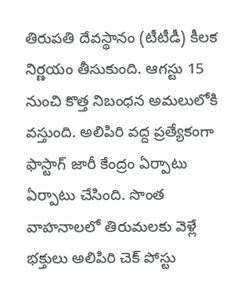తిరుపతి దేవస్థానం (టీటీడీ) కీలక నిర్ణయం తీసుకుంది. ఆగస్టు 15 నుంచి కొత్త నిబంధన అమలులోకి వస్తుంది. అలిపిరి వద్ద ప్రత్యేకంగా ఫాస్టాగ్ జారీ కేంద్రం ఏర్పాటు ఏర్పాటు చేసింది. సొంత వాహనాలలో తిరుమలకు వెళ్లే భక్తులు అలిపిరి చెక్ పోస్టు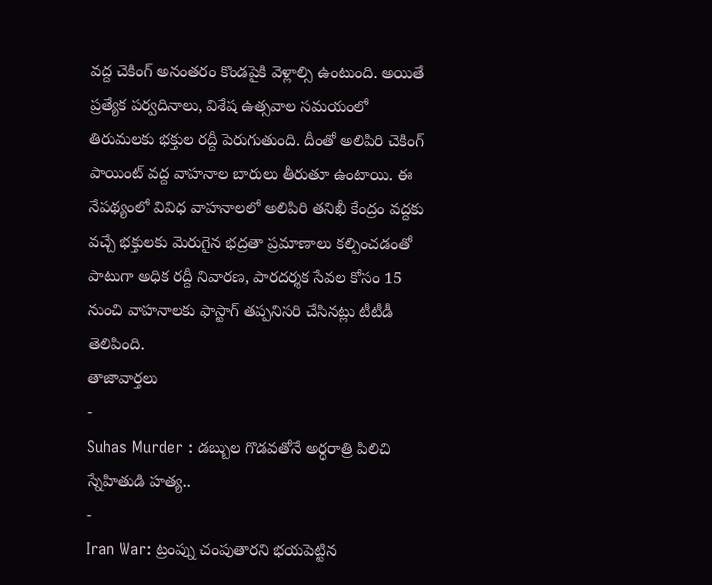వద్ద చెకింగ్ అనంతరం కొండపైకి వెళ్లాల్సి ఉంటుంది. అయితే ప్రత్యేక పర్వదినాలు, విశేష ఉత్సవాల సమయంలో తిరుమలకు భక్తుల రద్దీ పెరుగుతుంది. దీంతో అలిపిరి చెకింగ్ పాయింట్ వద్ద వాహనాల బారులు తీరుతూ ఉంటాయి. ఈ నేపథ్యంలో వివిధ వాహనాలలో అలిపిరి తనిఖీ కేంద్రం వద్దకు వచ్చే భక్తులకు మెరుగైన భద్రతా ప్రమాణాలు కల్పించడంతో పాటుగా అధిక రద్దీ నివారణ, పారదర్శక సేవల కోసం 15 నుంచి వాహనాలకు ఫాస్టాగ్ తప్పనిసరి చేసినట్లు టీటీడీ తెలిపింది.
తాజావార్తలు
-
Suhas Murder : డబ్బుల గొడవతోనే అర్ధరాత్రి పిలిచి స్నేహితుడి హత్య..
-
Iran War: ట్రంప్ను చంపుతారని భయపెట్టిన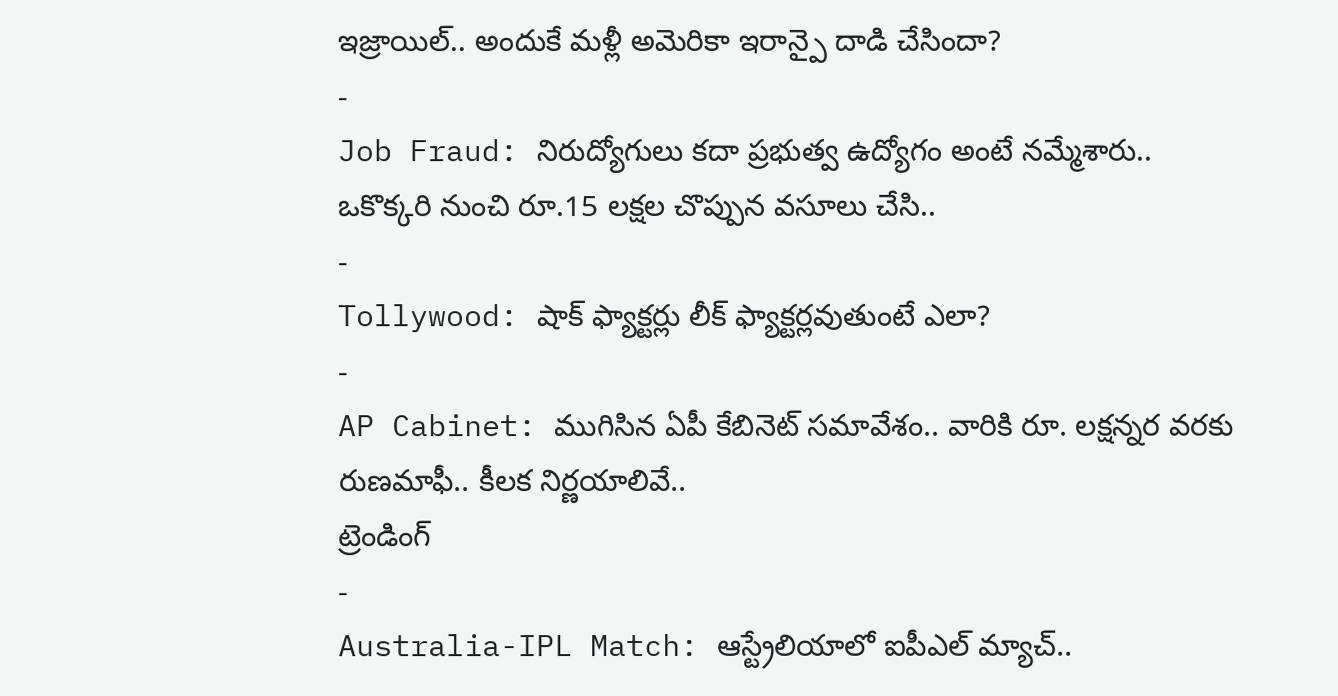ఇజ్రాయిల్.. అందుకే మళ్లీ అమెరికా ఇరాన్పై దాడి చేసిందా?
-
Job Fraud: నిరుద్యోగులు కదా ప్రభుత్వ ఉద్యోగం అంటే నమ్మేశారు.. ఒకొక్కరి నుంచి రూ.15 లక్షల చొప్పున వసూలు చేసి..
-
Tollywood: షాక్ ఫ్యాక్టర్లు లీక్ ఫ్యాక్టర్లవుతుంటే ఎలా?
-
AP Cabinet: ముగిసిన ఏపీ కేబినెట్ సమావేశం.. వారికి రూ. లక్షన్నర వరకు రుణమాఫీ.. కీలక నిర్ణయాలివే..
ట్రెండింగ్
-
Australia-IPL Match: ఆస్ట్రేలియాలో ఐపీఎల్ మ్యాచ్..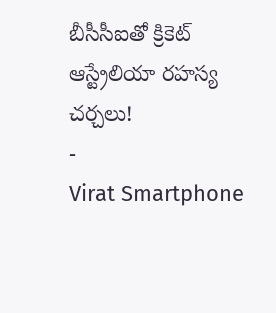బీసీసీఐతో క్రికెట్ ఆస్ట్రేలియా రహస్య చర్చలు!
-
Virat Smartphone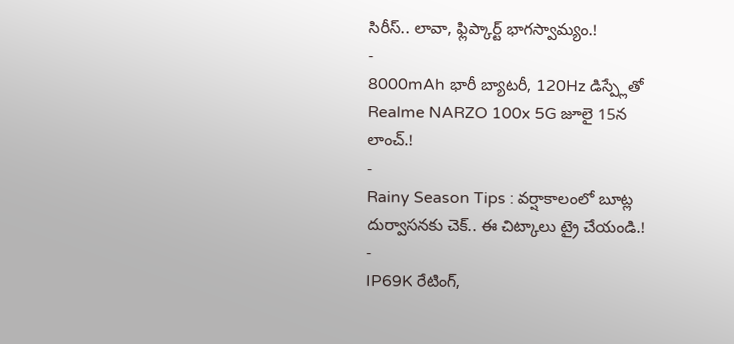సిరీస్.. లావా, ఫ్లిప్కార్ట్ భాగస్వామ్యం.!
-
8000mAh భారీ బ్యాటరీ, 120Hz డిస్ప్లేతో Realme NARZO 100x 5G జూలై 15న లాంచ్.!
-
Rainy Season Tips : వర్షాకాలంలో బూట్ల దుర్వాసనకు చెక్.. ఈ చిట్కాలు ట్రై చేయండి.!
-
IP69K రేటింగ్,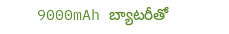9000mAh బ్యాటరీతో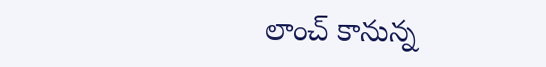లాంచ్ కానున్న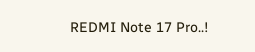REDMI Note 17 Pro..!